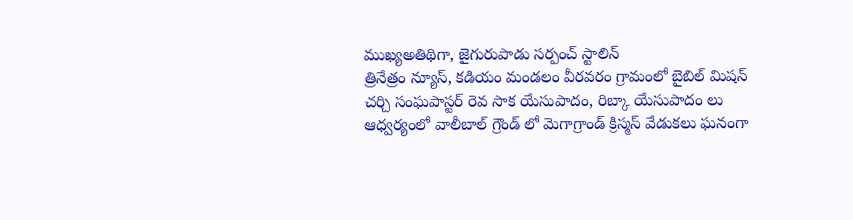ముఖ్యఅతిథిగా, జైగురుపాడు సర్పంచ్ స్టాలిన్
త్రినేత్రం న్యూస్, కడియం మండలం వీరవరం గ్రామంలో బైబిల్ మిషన్ చర్చి సంఘపాస్టర్ రెవ సాక యేసుపాదం, రిబ్కా యేసుపాదం లు ఆధ్వర్యంలో వాలీబాల్ గ్రౌండ్ లో మెగాగ్రాండ్ క్రిస్మస్ వేడుకలు ఘనంగా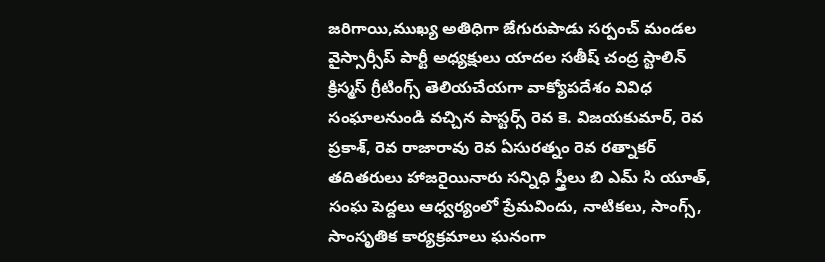జరిగాయి,ముఖ్య అతిధిగా జేగురుపాడు సర్పంచ్ మండల వైస్సార్సీప్ పార్టీ అధ్యక్షులు యాదల సతీష్ చంద్ర స్టాలిన్ క్రిస్మస్ గ్రీటింగ్స్ తెలియచేయగా వాక్యోపదేశం వివిధ సంఘాలనుండి వచ్చిన పాస్టర్స్ రెవ కె. విజయకుమార్, రెవ ప్రకాశ్, రెవ రాజారావు రెవ ఏసురత్నం రెవ రత్నాకర్ తదితరులు హాజరైయినారు సన్నిధి స్త్రీలు బి ఎమ్ సి యూత్, సంఘ పెద్దలు ఆధ్వర్యంలో ప్రేమవిందు, నాటికలు, సాంగ్స్, సాంసృతిక కార్యక్రమాలు ఘనంగా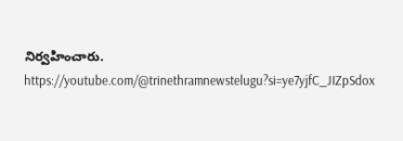నిర్వహించారు.
https://youtube.com/@trinethramnewstelugu?si=ye7yjfC_JIZpSdox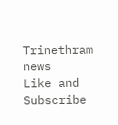Trinethram news
Like and Subscribe